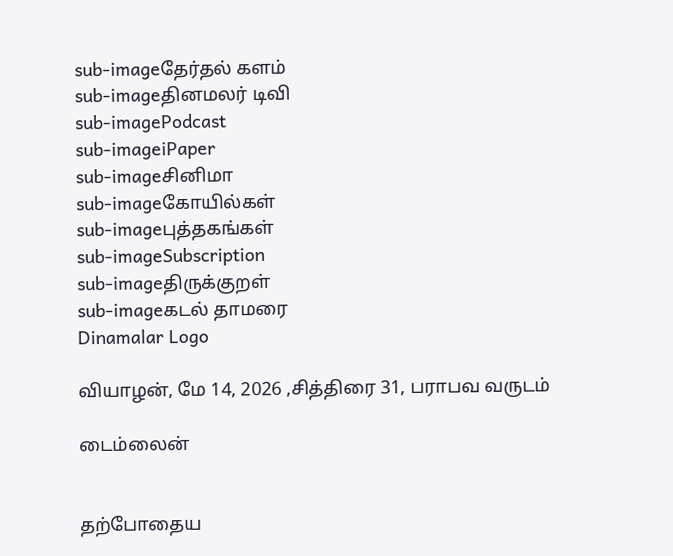sub-imageதேர்தல் களம்
sub-imageதினமலர் டிவி
sub-imagePodcast
sub-imageiPaper
sub-imageசினிமா
sub-imageகோயில்கள்
sub-imageபுத்தகங்கள்
sub-imageSubscription
sub-imageதிருக்குறள்
sub-imageகடல் தாமரை
Dinamalar Logo

வியாழன், மே 14, 2026 ,சித்திரை 31, பராபவ வருடம்

டைம்லைன்


தற்போதைய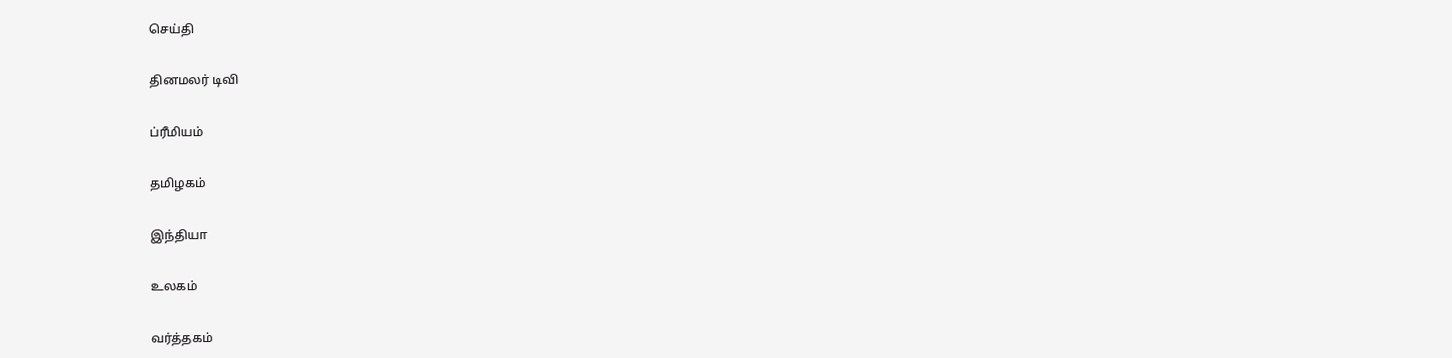செய்தி


தினமலர் டிவி


ப்ரீமியம்


தமிழகம்


இந்தியா


உலகம்


வர்த்தகம்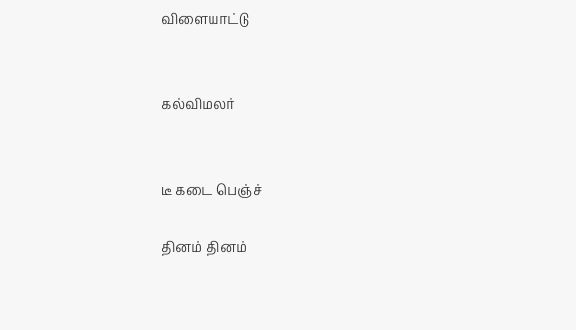விளையாட்டு


கல்விமலர்


டீ கடை பெஞ்ச்

தினம் தினம்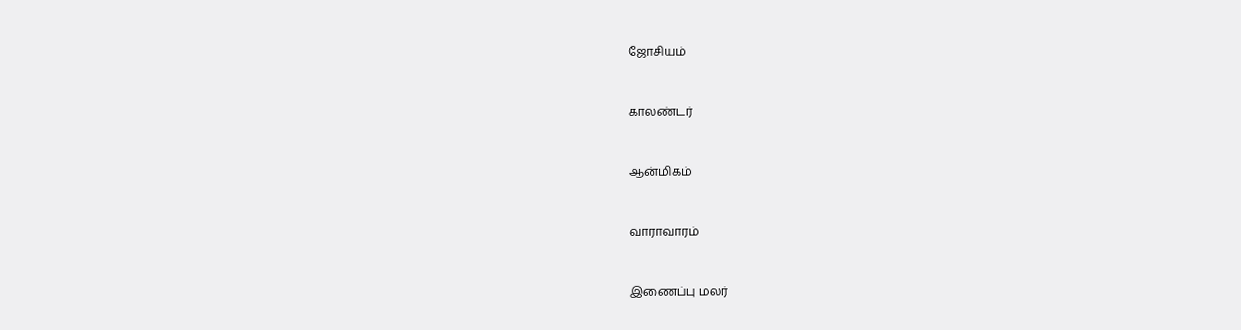ஜோசியம்


காலண்டர்


ஆன்மிகம்


வாராவாரம்


இணைப்பு மலர்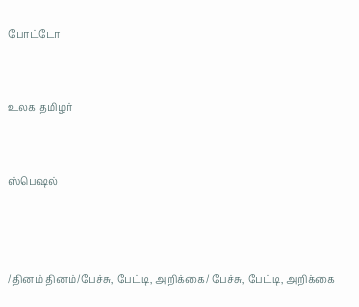போட்டோ


உலக தமிழர்


ஸ்பெஷல்



/தினம் தினம்/பேச்சு, பேட்டி, அறிக்கை/ பேச்சு, பேட்டி, அறிக்கை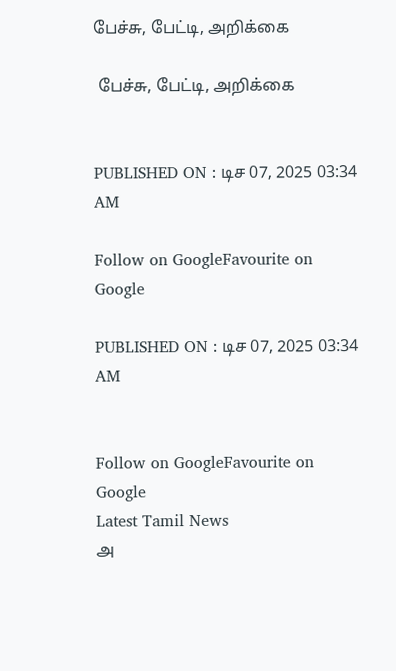பேச்சு, பேட்டி, அறிக்கை

 பேச்சு, பேட்டி, அறிக்கை


PUBLISHED ON : டிச 07, 2025 03:34 AM

Follow on GoogleFavourite on Google

PUBLISHED ON : டிச 07, 2025 03:34 AM


Follow on GoogleFavourite on Google
Latest Tamil News
அ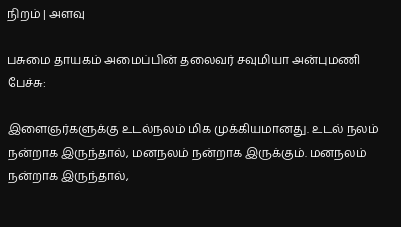நிறம் | அளவு

பசுமை தாயகம் அமைப்பின் தலைவர் சவுமியா அன்புமணி பேச்சு:

இளைஞர்களுக்கு உடல்நலம் மிக முக்கியமானது. உடல் நலம் நன்றாக இருந்தால், மனநலம் நன்றாக இருக்கும். மனநலம் நன்றாக இருந்தால்,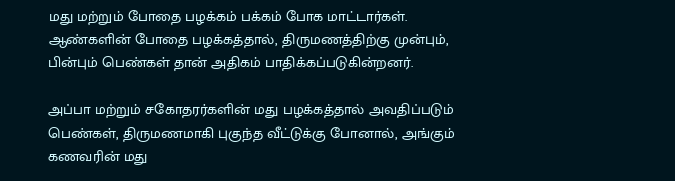மது மற்றும் போதை பழக்கம் பக்கம் போக மாட்டார்கள். ஆண்களின் போதை பழக்கத்தால், திருமணத்திற்கு முன்பும், பின்பும் பெண்கள் தான் அதிகம் பாதிக்கப்படுகின்றனர்.

அப்பா மற்றும் சகோதரர்களின் மது பழக்கத்தால் அவதிப்படும் பெண்கள், திருமணமாகி புகுந்த வீட்டுக்கு போனால், அங்கும் கணவரின் மது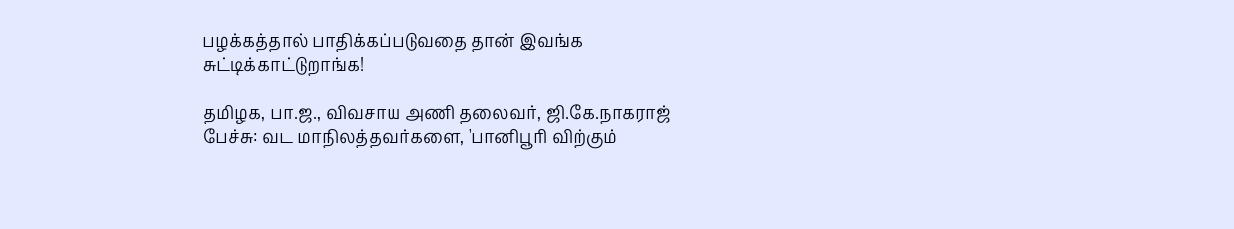பழக்கத்தால் பாதிக்கப்படுவதை தான் இவங்க சுட்டிக்காட்டுறாங்க!

தமிழக, பா.ஜ., விவசாய அணி தலைவர், ஜி.கே.நாகராஜ் பேச்சு: வட மாநிலத்தவர்களை, 'பானிபூரி விற்கும்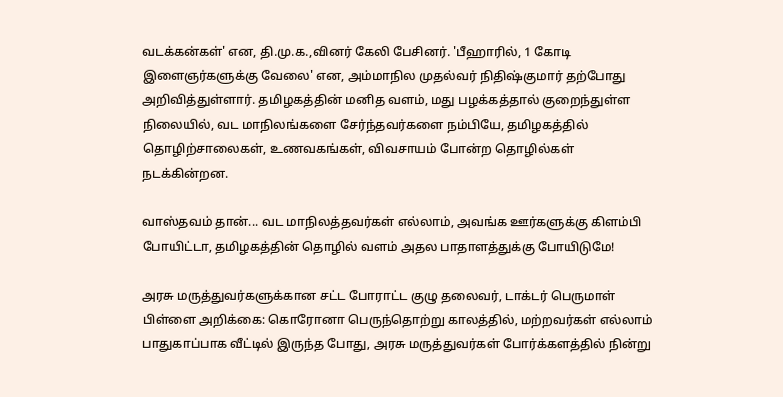வடக்கன்கள்' என, தி.மு.க.,வினர் கேலி பேசினர். 'பீஹாரில், 1 கோடி இளைஞர்களுக்கு வேலை' என, அம்மாநில முதல்வர் நிதிஷ்குமார் தற்போது அறிவித்துள்ளார். தமிழகத்தின் மனித வளம், மது பழக்கத்தால் குறைந்துள்ள நிலையில், வட மாநிலங்களை சேர்ந்தவர்களை நம்பியே, தமிழகத்தில் தொழிற்சாலைகள், உணவகங்கள், விவசாயம் போன்ற தொழில்கள் நடக்கின்றன.

வாஸ்தவம் தான்... வட மாநிலத்தவர்கள் எல்லாம், அவங்க ஊர்களுக்கு கிளம்பி போயிட்டா, தமிழகத்தின் தொழில் வளம் அதல பாதாளத்துக்கு போயிடுமே!

அரசு மருத்துவர்களுக்கான சட்ட போராட்ட குழு தலைவர், டாக்டர் பெருமாள் பிள்ளை அறிக்கை: கொரோனா பெருந்தொற்று காலத்தில், மற்றவர்கள் எல்லாம் பாதுகாப்பாக வீட்டில் இருந்த போது, அரசு மருத்துவர்கள் போர்க்களத்தில் நின்று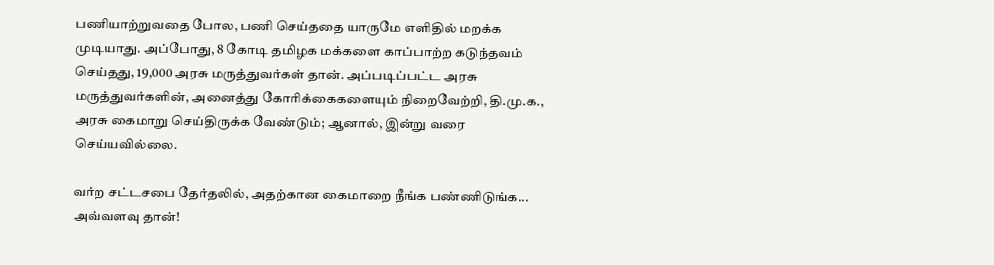பணியாற்றுவதை போல, பணி செய்ததை யாருமே எளிதில் மறக்க முடியாது. அப்போது, 8 கோடி தமிழக மக்களை காப்பாற்ற கடுந்தவம் செய்தது, 19,000 அரசு மருத்துவர்கள் தான். அப்படிப்பட்ட அரசு மருத்துவர்களின், அனைத்து கோரிக்கைகளையும் நிறைவேற்றி, தி.மு.க., அரசு கைமாறு செய்திருக்க வேண்டும்; ஆனால், இன்று வரை செய்யவில்லை.

வர்ற சட்டசபை தேர்தலில், அதற்கான கைமாறை நீங்க பண்ணிடுங்க... அவ்வளவு தான்!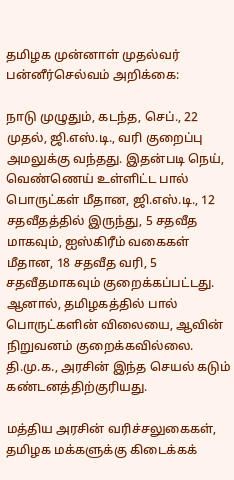தமிழக முன்னாள் முதல்வர் பன்னீர்செல்வம் அறிக்கை:

நாடு முழுதும், கடந்த, செப்., 22 முதல், ஜி.எஸ்.டி., வரி குறைப்பு அமலுக்கு வந்தது. இதன்படி நெய், வெண்ணெய் உள்ளிட்ட பால் பொருட்கள் மீதான, ஜி.எஸ்.டி., 12 சதவீதத்தில் இருந்து, 5 சதவீத மாகவும், ஐஸ்கிரீம் வகைகள் மீதான, 18 சதவீத வரி, 5 சதவீதமாகவும் குறைக்கப்பட்டது. ஆனால், தமிழகத்தில் பால் பொருட்களின் விலையை, ஆவின் நிறுவனம் குறைக்கவில்லை. தி.மு.க., அரசின் இந்த செயல் கடும் கண்டனத்திற்குரியது.

மத்திய அரசின் வரிச்சலுகைகள், தமிழக மக்களுக்கு கிடைக்கக்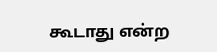கூடாது என்ற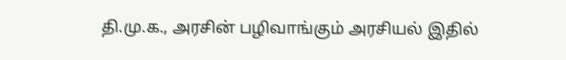தி.மு.க., அரசின் பழிவாங்கும் அரசியல் இதில்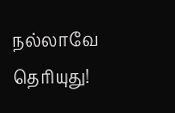நல்லாவே தெரியுது!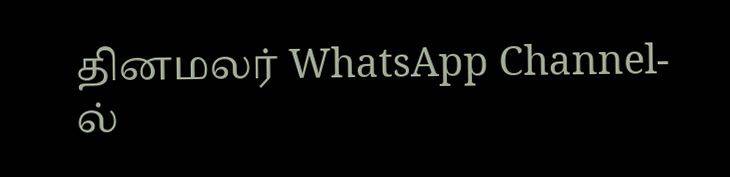தினமலர் WhatsApp Channel-ல்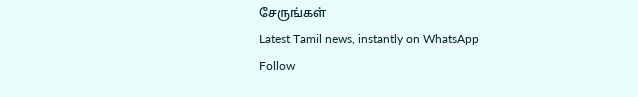சேருங்கள்
Latest Tamil news, instantly on WhatsApp
Follow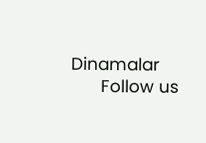Dinamalar
      Follow us